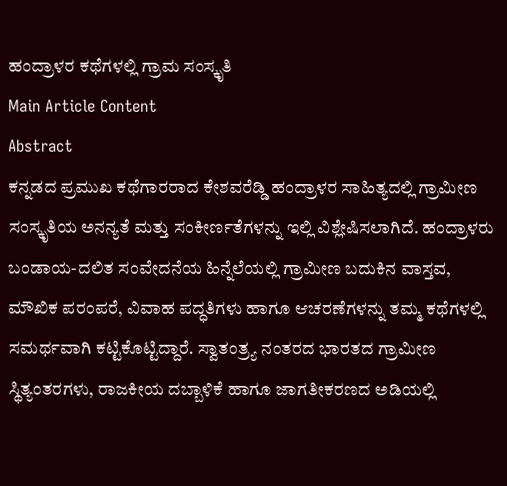ಹಂದ್ರಾಳರ ಕಥೆಗಳಲ್ಲಿ ಗ್ರಾಮ ಸಂಸ್ಕೃತಿ
Main Article Content
Abstract
ಕನ್ನಡದ ಪ್ರಮುಖ ಕಥೆಗಾರರಾದ ಕೇಶವರೆಡ್ಡಿ ಹಂದ್ರಾಳರ ಸಾಹಿತ್ಯದಲ್ಲಿ ಗ್ರಾಮೀಣ ಸಂಸ್ಕೃತಿಯ ಅನನ್ಯತೆ ಮತ್ತು ಸಂಕೀರ್ಣತೆಗಳನ್ನು ಇಲ್ಲಿ ವಿಶ್ಲೇಷಿಸಲಾಗಿದೆ. ಹಂದ್ರಾಳರು ಬಂಡಾಯ-ದಲಿತ ಸಂವೇದನೆಯ ಹಿನ್ನೆಲೆಯಲ್ಲಿ ಗ್ರಾಮೀಣ ಬದುಕಿನ ವಾಸ್ತವ, ಮೌಖಿಕ ಪರಂಪರೆ, ವಿವಾಹ ಪದ್ಧತಿಗಳು ಹಾಗೂ ಆಚರಣೆಗಳನ್ನು ತಮ್ಮ ಕಥೆಗಳಲ್ಲಿ ಸಮರ್ಥವಾಗಿ ಕಟ್ಟಿಕೊಟ್ಟಿದ್ದಾರೆ. ಸ್ವಾತಂತ್ರ್ಯ ನಂತರದ ಭಾರತದ ಗ್ರಾಮೀಣ ಸ್ಥಿತ್ಯಂತರಗಳು, ರಾಜಕೀಯ ದಬ್ಬಾಳಿಕೆ ಹಾಗೂ ಜಾಗತೀಕರಣದ ಅಡಿಯಲ್ಲಿ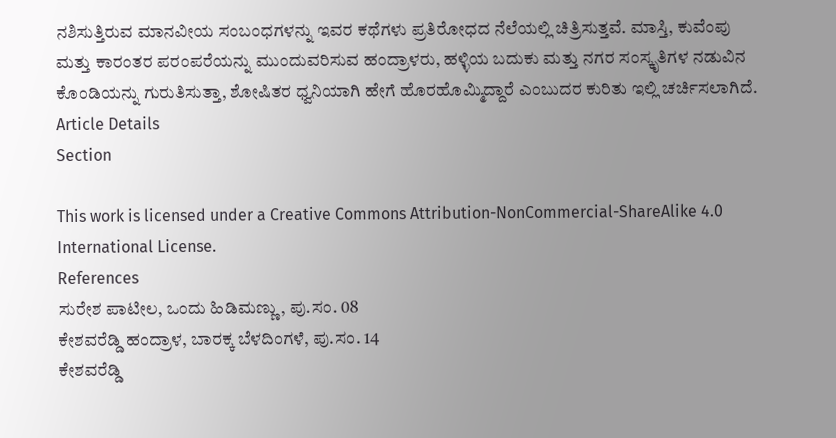ನಶಿಸುತ್ತಿರುವ ಮಾನವೀಯ ಸಂಬಂಧಗಳನ್ನು ಇವರ ಕಥೆಗಳು ಪ್ರತಿರೋಧದ ನೆಲೆಯಲ್ಲಿ ಚಿತ್ರಿಸುತ್ತವೆ. ಮಾಸ್ತಿ, ಕುವೆಂಪು ಮತ್ತು ಕಾರಂತರ ಪರಂಪರೆಯನ್ನು ಮುಂದುವರಿಸುವ ಹಂದ್ರಾಳರು, ಹಳ್ಳಿಯ ಬದುಕು ಮತ್ತು ನಗರ ಸಂಸ್ಕೃತಿಗಳ ನಡುವಿನ ಕೊಂಡಿಯನ್ನು ಗುರುತಿಸುತ್ತಾ, ಶೋಷಿತರ ಧ್ವನಿಯಾಗಿ ಹೇಗೆ ಹೊರಹೊಮ್ಮಿದ್ದಾರೆ ಎಂಬುದರ ಕುರಿತು ಇಲ್ಲಿ ಚರ್ಚಿಸಲಾಗಿದೆ.
Article Details
Section

This work is licensed under a Creative Commons Attribution-NonCommercial-ShareAlike 4.0 International License.
References
ಸುರೇಶ ಪಾಟೀಲ, ಒಂದು ಹಿಡಿಮಣ್ಣು, ಪು.ಸಂ. 08
ಕೇಶವರೆಡ್ಡಿ ಹಂದ್ರಾಳ, ಬಾರಕ್ಕ ಬೆಳದಿಂಗಳೆ, ಪು.ಸಂ. 14
ಕೇಶವರೆಡ್ಡಿ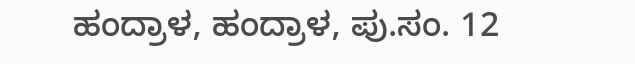ಹಂದ್ರಾಳ, ಹಂದ್ರಾಳ, ಪು.ಸಂ. 12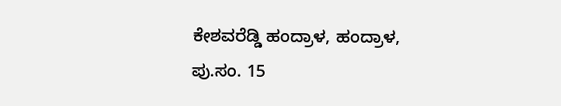ಕೇಶವರೆಡ್ಡಿ ಹಂದ್ರಾಳ, ಹಂದ್ರಾಳ, ಪು.ಸಂ. 15